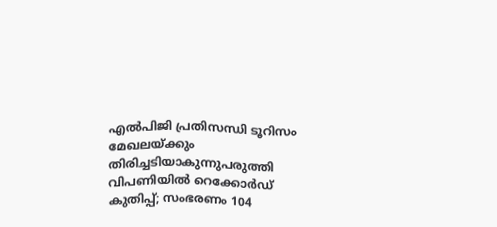എല്‍പിജി പ്രതിസന്ധി ടൂറിസം മേഖലയ്ക്കും തിരിച്ചടിയാകുന്നുപരുത്തി വിപണിയില്‍ റെക്കോര്‍ഡ് കുതിപ്പ്; സംഭരണം 104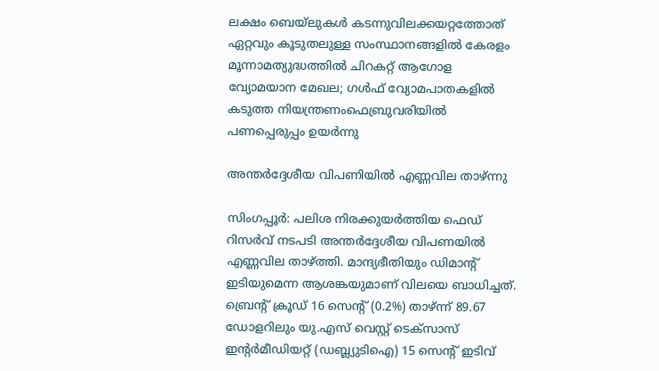ലക്ഷം ബെയ്‌ലുകള്‍ കടന്നുവിലക്കയറ്റത്തോത് ഏറ്റവും കൂടുതലുള്ള സംസ്ഥാനങ്ങളിൽ കേരളം മൂന്നാമത്യുദ്ധത്തില്‍ ചിറകറ്റ് ആഗോള വ്യോമയാന മേഖല; ഗള്‍ഫ് വ്യോമപാതകളില്‍ കടുത്ത നിയന്ത്രണംഫെബ്രുവരിയിൽ പണപ്പെരുപ്പം ഉയർന്നു

അന്തര്‍ദ്ദേശീയ വിപണിയില്‍ എണ്ണവില താഴ്ന്നു

സിംഗപ്പൂര്‍: പലിശ നിരക്കുയര്‍ത്തിയ ഫെഡ് റിസര്‍വ് നടപടി അന്തര്‍ദ്ദേശീയ വിപണയില്‍ എണ്ണവില താഴ്ത്തി. മാന്ദ്യഭീതിയും ഡിമാന്റ് ഇടിയുമെന്ന ആശങ്കയുമാണ് വിലയെ ബാധിച്ചത്. ബ്രെന്റ് ക്രൂഡ് 16 സെന്റ് (0.2%) താഴ്ന്ന് 89.67 ഡോളറിലും യു.എസ് വെസ്റ്റ് ടെക്‌സാസ് ഇന്റര്‍മീഡിയറ്റ് (ഡബ്ല്യുടിഐ) 15 സെന്റ് ഇടിവ്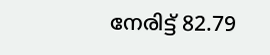നേരിട്ട് 82.79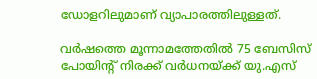ഡോളറിലുമാണ് വ്യാപാരത്തിലുള്ളത്.

വര്‍ഷത്തെ മൂന്നാമത്തേതില്‍ 75 ബേസിസ് പോയിന്റ് നിരക്ക് വര്‍ധനയ്ക്ക് യു.എസ്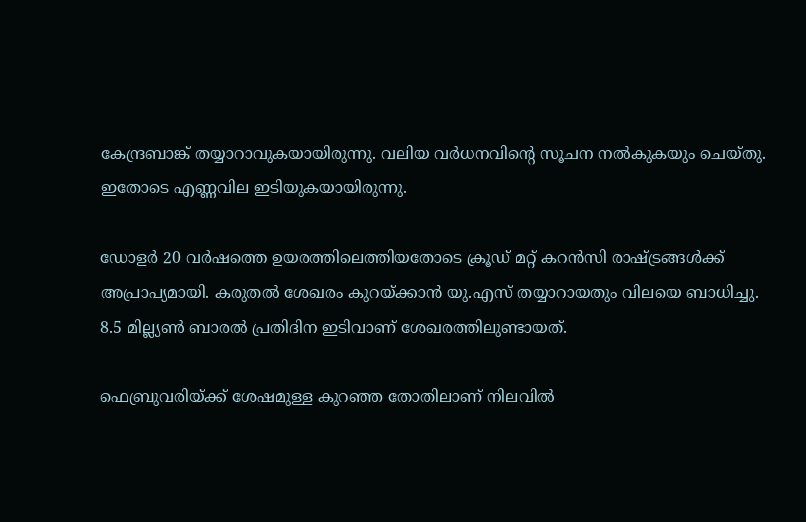കേന്ദ്രബാങ്ക് തയ്യാറാവുകയായിരുന്നു. വലിയ വര്‍ധനവിന്റെ സൂചന നല്‍കുകയും ചെയ്തു. ഇതോടെ എണ്ണവില ഇടിയുകയായിരുന്നു.

ഡോളര്‍ 20 വര്‍ഷത്തെ ഉയരത്തിലെത്തിയതോടെ ക്രൂഡ് മറ്റ് കറന്‍സി രാഷ്ട്രങ്ങള്‍ക്ക് അപ്രാപ്യമായി. കരുതല്‍ ശേഖരം കുറയ്ക്കാന്‍ യു.എസ് തയ്യാറായതും വിലയെ ബാധിച്ചു. 8.5 മില്ല്യണ്‍ ബാരല്‍ പ്രതിദിന ഇടിവാണ് ശേഖരത്തിലുണ്ടായത്.

ഫെബ്രുവരിയ്ക്ക് ശേഷമുള്ള കുറഞ്ഞ തോതിലാണ് നിലവില്‍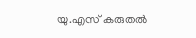യു.എസ് കരുതല്‍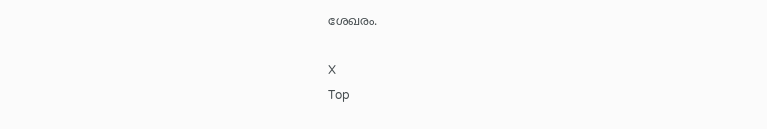ശേഖരം.

X
Top